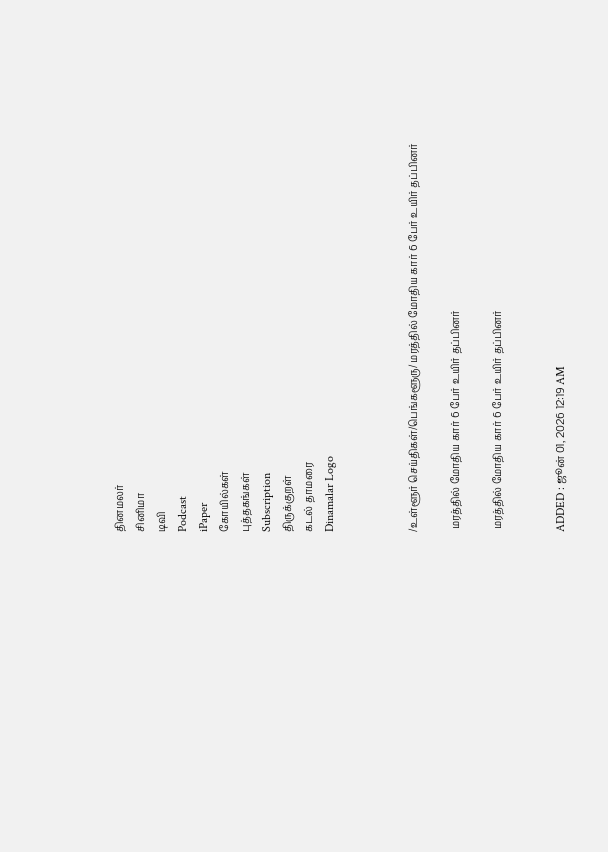தினமலர்
சினிமா
டிவி
Podcast
iPaper
கோயில்கள்
புத்தகங்கள்
Subscription
திருக்குறள்
கடல் தாமரை
Dinamalar Logo



/உள்ளூர் செய்திகள்/பெங்களூரு/ மரத்தில் மோதிய கார் 6 பேர் உயிர் தப்பினர்

 மரத்தில் மோதிய கார் 6 பேர் உயிர் தப்பினர்

 மரத்தில் மோதிய கார் 6 பேர் உயிர் தப்பினர்


ADDED : ஜூன் 01, 2026 12:19 AM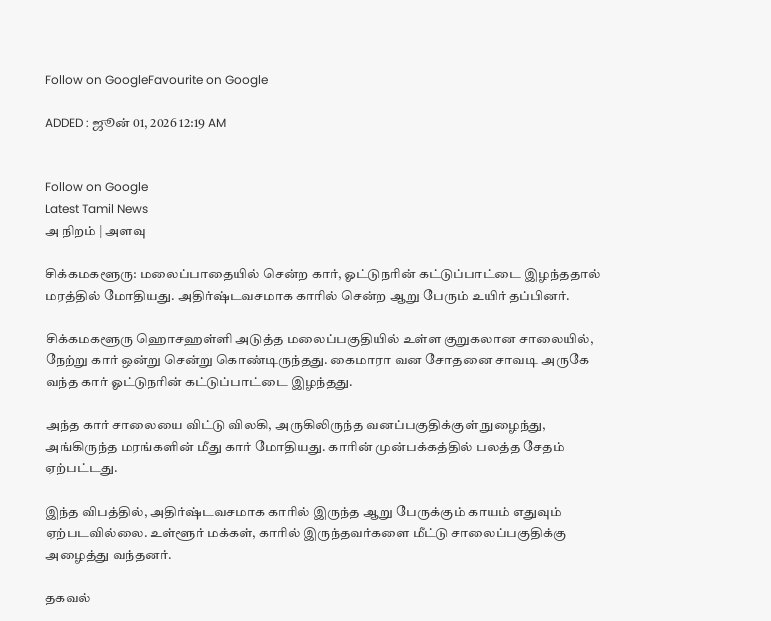Follow on GoogleFavourite on Google

ADDED : ஜூன் 01, 2026 12:19 AM


Follow on Google
Latest Tamil News
அ நிறம் | அளவு

சிக்கமகளூரு: மலைப்பாதையில் சென்ற கார், ஓட்டுநரின் கட்டுப்பாட்டை இழந்ததால் மரத்தில் மோதியது. அதிர்ஷ்டவசமாக காரில் சென்ற ஆறு பேரும் உயிர் தப்பினர்.

சிக்கமகளூரு ஹொசஹள்ளி அடுத்த மலைப்பகுதியில் உள்ள குறுகலான சாலையில், நேற்று கார் ஒன்று சென்று கொண்டிருந்தது. கைமாரா வன சோதனை சாவடி அருகே வந்த கார் ஓட்டுநரின் கட்டுப்பாட்டை இழந்தது.

அந்த கார் சாலையை விட்டு விலகி, அருகிலிருந்த வனப்பகுதிக்குள் நுழைந்து, அங்கிருந்த மரங்களின் மீது கார் மோதியது. காரின் முன்பக்கத்தில் பலத்த சேதம் ஏற்பட்டது.

இந்த விபத்தில், அதிர்ஷ்டவசமாக காரில் இருந்த ஆறு பேருக்கும் காயம் எதுவும் ஏற்படவில்லை. உள்ளூர் மக்கள், காரில் இருந்தவர்களை மீட்டு சாலைப்பகுதிக்கு அழைத்து வந்தனர்.

தகவல்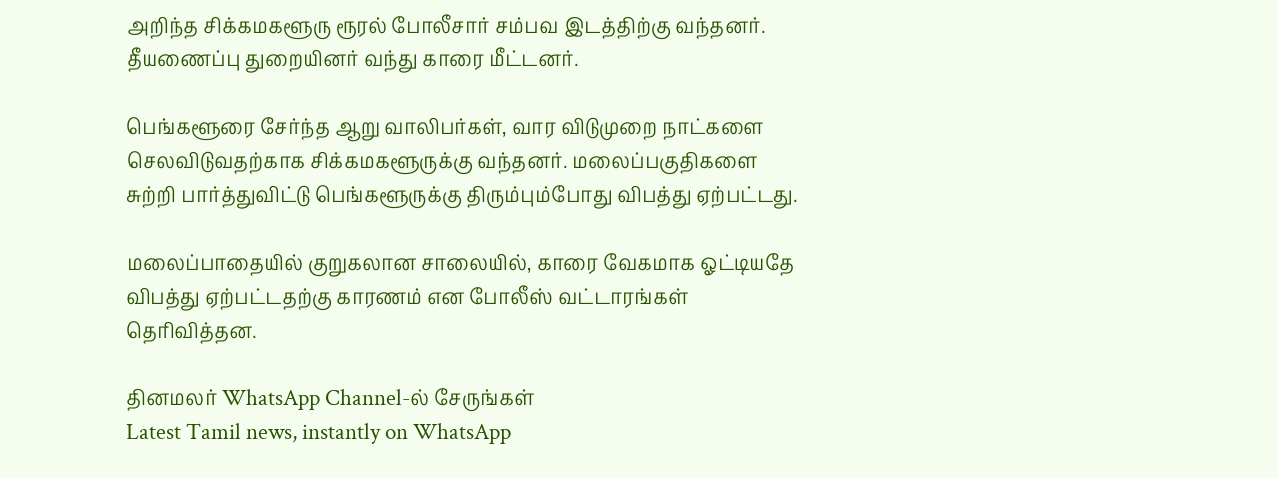அறிந்த சிக்கமகளூரு ரூரல் போலீசார் சம்பவ இடத்திற்கு வந்தனர். தீயணைப்பு துறையினர் வந்து காரை மீட்டனர்.

பெங்களூரை சேர்ந்த ஆறு வாலிபர்கள், வார விடுமுறை நாட்களை செலவிடுவதற்காக சிக்கமகளூருக்கு வந்தனர். மலைப்பகுதிகளை சுற்றி பார்த்துவிட்டு பெங்களூருக்கு திரும்பும்போது விபத்து ஏற்பட்டது.

மலைப்பாதையில் குறுகலான சாலையில், காரை வேகமாக ஓட்டியதே விபத்து ஏற்பட்டதற்கு காரணம் என போலீஸ் வட்டாரங்கள் தெரிவித்தன.

தினமலர் WhatsApp Channel-ல் சேருங்கள்
Latest Tamil news, instantly on WhatsApp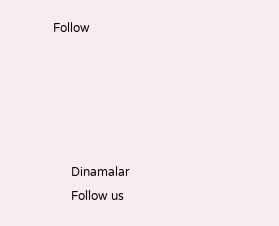Follow





      Dinamalar
      Follow us